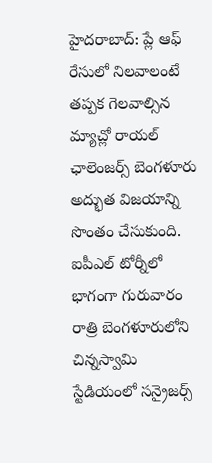హైదరాబాద్: ప్లే ఆఫ్ రేసులో నిలవాలంటే తప్పక గెలవాల్సిన మ్యాచ్లో రాయల్ ఛాలెంజర్స్ బెంగళూరు అద్భుత విజయాన్ని సొంతం చేసుకుంది. ఐపీఎల్ టోర్నీలో భాగంగా గురువారం రాత్రి బెంగళూరులోని చిన్నస్వామి స్టేడియంలో సన్రైజర్స్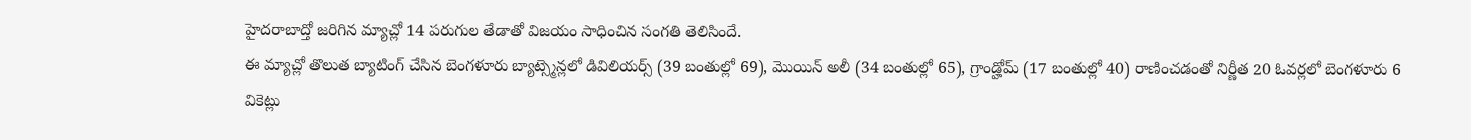హైదరాబాద్తో జరిగిన మ్యాచ్లో 14 పరుగుల తేడాతో విజయం సాధించిన సంగతి తెలిసిందే.
ఈ మ్యాచ్లో తొలుత బ్యాటింగ్ చేసిన బెంగళూరు బ్యాట్స్మెన్లలో డివిలియర్స్ (39 బంతుల్లో 69), మొయిన్ అలీ (34 బంతుల్లో 65), గ్రాండ్హోమ్ (17 బంతుల్లో 40) రాణించడంతో నిర్ణీత 20 ఓవర్లలో బెంగళూరు 6 వికెట్లు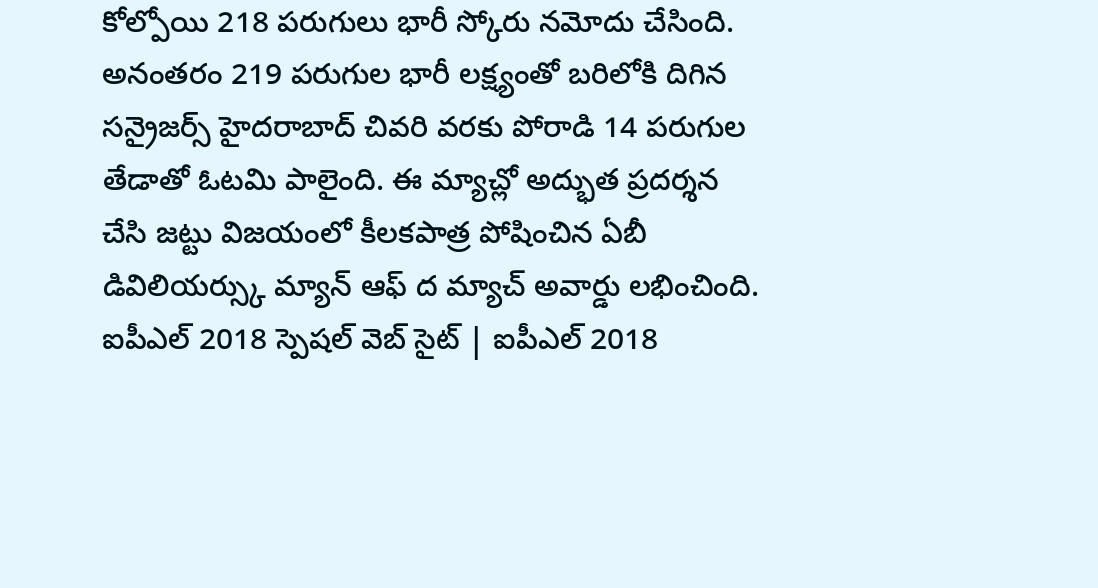కోల్పోయి 218 పరుగులు భారీ స్కోరు నమోదు చేసింది.
అనంతరం 219 పరుగుల భారీ లక్ష్యంతో బరిలోకి దిగిన సన్రైజర్స్ హైదరాబాద్ చివరి వరకు పోరాడి 14 పరుగుల తేడాతో ఓటమి పాలైంది. ఈ మ్యాచ్లో అద్భుత ప్రదర్శన చేసి జట్టు విజయంలో కీలకపాత్ర పోషించిన ఏబీ డివిలియర్స్కు మ్యాన్ ఆఫ్ ద మ్యాచ్ అవార్డు లభించింది.
ఐపీఎల్ 2018 స్పెషల్ వెబ్ సైట్ | ఐపీఎల్ 2018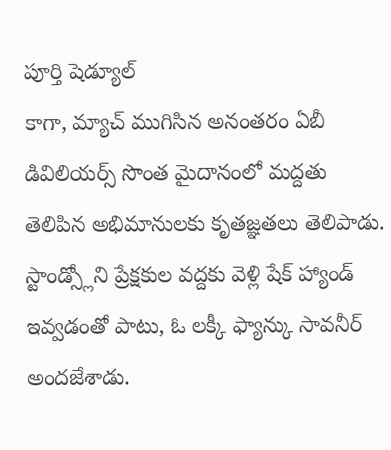పూర్తి షెడ్యూల్
కాగా, మ్యాచ్ ముగిసిన అనంతరం ఏబీ డివిలియర్స్ సొంత మైదానంలో మద్దతు తెలిపిన అభిమానులకు కృతజ్ఞతలు తెలిపాడు. స్టాండ్స్లోని ప్రేక్షకుల వద్దకు వెళ్లి షేక్ హ్యాండ్ ఇవ్వడంతో పాటు, ఓ లక్కీ ఫ్యాన్కు సావనీర్ అందజేశాడు.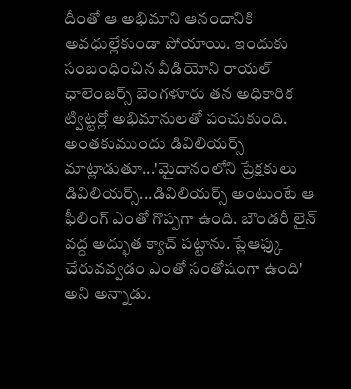దీంతో ఆ అభిమాని ఆనందానికి అవధుల్లేకుండా పోయాయి. ఇందుకు సంబంధించిన వీడియోని రాయల్ ఛాలెంజర్స్ బెంగళూరు తన అధికారిక ట్విట్టర్లో అభిమానులతో పంచుకుంది.
అంతకుముందు డివిలియర్స్ మాట్లాడుతూ...'మైదానంలోని ప్రేక్షకులు డివిలియర్స్...డివిలియర్స్ అంటుంటే ఆ ఫీలింగ్ ఎంతో గొప్పగా ఉంది. బౌండరీ లైన్ వద్ద అద్భుత క్యాచ్ పట్టాను. ప్లేఆఫ్కు చేరువవ్వడం ఎంతో సంతోషంగా ఉంది' అని అన్నాడు.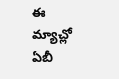ఈ మ్యాచ్లో ఏబీ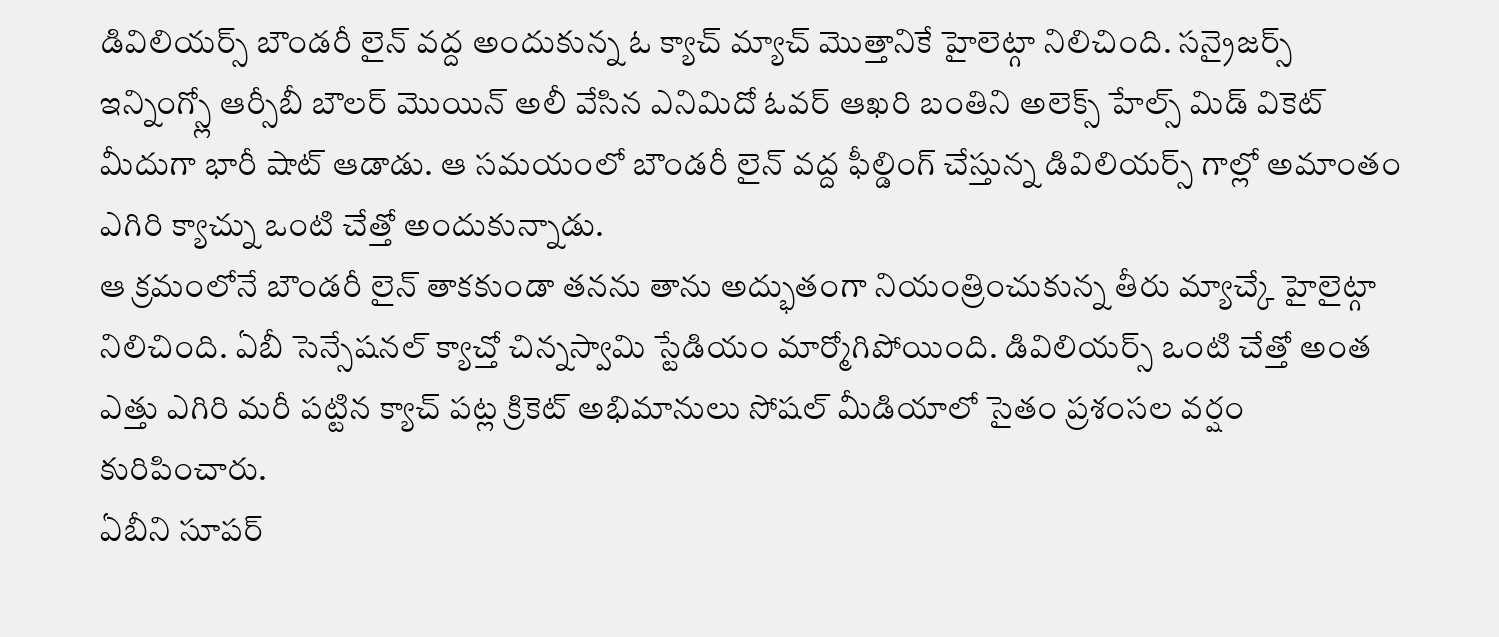డివిలియర్స్ బౌండరీ లైన్ వద్ద అందుకున్న ఓ క్యాచ్ మ్యాచ్ మొత్తానికే హైలెట్గా నిలిచింది. సన్రైజర్స్ ఇన్నింగ్స్లో ఆర్సీబీ బౌలర్ మొయిన్ అలీ వేసిన ఎనిమిదో ఓవర్ ఆఖరి బంతిని అలెక్స్ హేల్స్ మిడ్ వికెట్ మీదుగా భారీ షాట్ ఆడాడు. ఆ సమయంలో బౌండరీ లైన్ వద్ద ఫీల్డింగ్ చేస్తున్న డివిలియర్స్ గాల్లో అమాంతం ఎగిరి క్యాచ్ను ఒంటి చేత్తో అందుకున్నాడు.
ఆ క్రమంలోనే బౌండరీ లైన్ తాకకుండా తనను తాను అద్భుతంగా నియంత్రించుకున్న తీరు మ్యాచ్కే హైలైట్గా నిలిచింది. ఏబీ సెన్సేషనల్ క్యాచ్తో చిన్నస్వామి స్టేడియం మార్మోగిపోయింది. డివిలియర్స్ ఒంటి చేత్తో అంత ఎత్తు ఎగిరి మరీ పట్టిన క్యాచ్ పట్ల క్రికెట్ అభిమానులు సోషల్ మీడియాలో సైతం ప్రశంసల వర్షం కురిపించారు.
ఏబీని సూపర్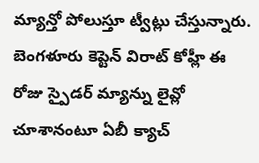మ్యాన్తో పోలుస్తూ ట్వీట్లు చేస్తున్నారు. బెంగళూరు కెప్టెన్ విరాట్ కోహ్లీ ఈ రోజు స్పైడర్ మ్యాన్ను లైవ్లో చూశానంటూ ఏబీ క్యాచ్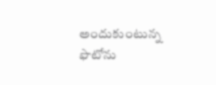అందుకుంటున్న ఫొటోను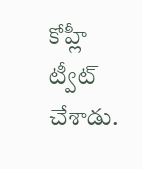కోహ్లీ ట్వీట్ చేశాడు.